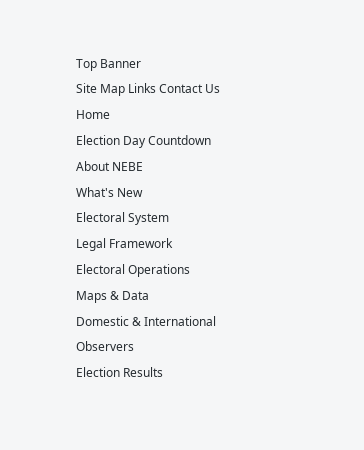Top Banner
Site Map Links Contact Us
Home
Election Day Countdown
About NEBE
What's New
Electoral System
Legal Framework
Electoral Operations
Maps & Data
Domestic & International Observers
Election Results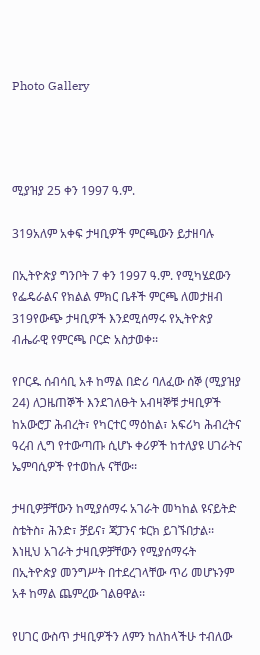Photo Gallery




ሚያዝያ 25 ቀን 1997 ዓ.ም.

319አለም አቀፍ ታዛቢዎች ምርጫውን ይታዘባሉ

በኢትዮጵያ ግንቦት 7 ቀን 1997 ዓ.ም. የሚካሄደውን የፌዴራልና የክልል ምክር ቤቶች ምርጫ ለመታዘብ 319የውጭ ታዛቢዎች እንደሚሰማሩ የኢትዮጵያ ብሔራዊ የምርጫ ቦርድ አስታወቀ፡፡

የቦርዱ ሰብሳቢ አቶ ከማል በድሪ ባለፈው ሰኞ (ሚያዝያ 24) ለጋዜጠኞች እንደገለፁት አብዛኞቹ ታዛቢዎች ከአውሮፓ ሕብረት፣ የካርተር ማዕከል፣ አፍሪካ ሕብረትና ዓረብ ሊግ የተውጣጡ ሲሆኑ ቀሪዎች ከተለያዩ ሀገራትና ኤምባሲዎች የተወከሉ ናቸው፡፡

ታዛቢዎቻቸውን ከሚያሰማሩ አገራት መካከል ዩናይትድ ስቴትስ፣ ሕንድ፣ ቻይና፣ ጃፓንና ቱርክ ይገኙበታል፡፡  እነዚህ አገራት ታዛቢዎቻቸውን የሚያሰማሩት በኢትዮጵያ መንግሥት በተደረገላቸው ጥሪ መሆኑንም አቶ ከማል ጨምረው ገልፀዋል፡፡

የሀገር ውስጥ ታዛቢዎችን ለምን ከለከላችሁ ተብለው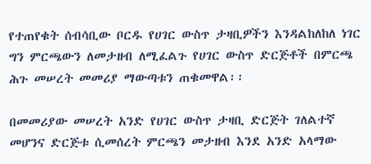የተጠየቁት ሰብሳቢው ቦርዱ የሀገር ውስጥ ታዛቢዎችን እንዳልከለከለ ነገር ግን ምርጫውን ለመታዘብ ለሚፈልጉ የሀገር ውስጥ ድርጅቶች በምርጫ ሕጉ መሠረት መመሪያ ማውጣቱን ጠቁመዋል፡፡

በመመሪያው መሠረት አንድ የሀገር ውስጥ ታዛቢ ድርጅት ገለልተኛ መሆንና ድርጅቱ ሲመሰረት ምርጫን መታዘብ እንደ አንድ አላማው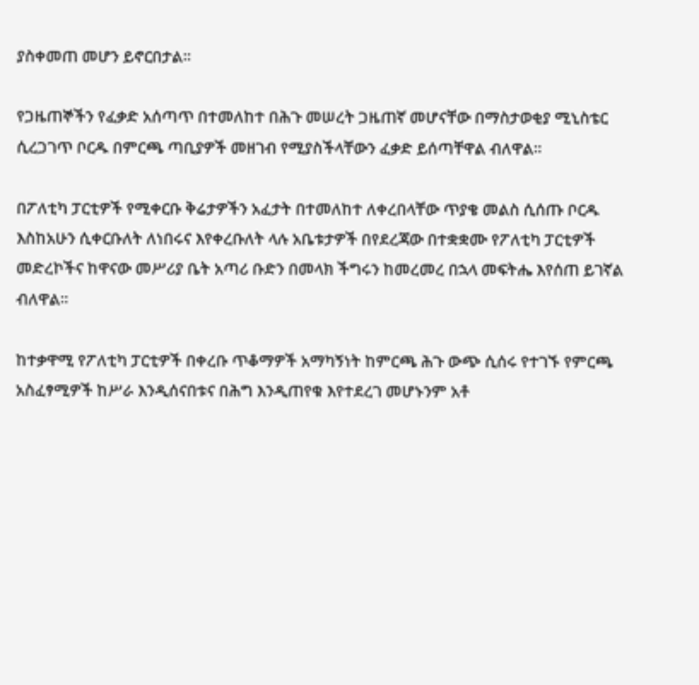ያስቀመጠ መሆን ይኖርበታል፡፡

የጋዜጠኞችን የፈቃድ አሰጣጥ በተመለከተ በሕጉ መሠረት ጋዜጠኛ መሆናቸው በማስታወቂያ ሚኒስቴር ሲረጋገጥ ቦርዱ በምርጫ ጣቢያዎች መዘገብ የሚያስችላቸውን ፈቃድ ይሰጣቸዋል ብለዋል፡፡

በፖለቲካ ፓርቲዎች የሚቀርቡ ቅሬታዎችን አፈታት በተመለከተ ለቀረበላቸው ጥያቄ መልስ ሲሰጡ ቦርዱ እስከአሁን ሲቀርቡለት ለነበሩና እየቀረቡለት ላሉ አቤቱታዎች በየደረጃው በተቋቋሙ የፖለቲካ ፓርቲዎች መድረኮችና ከዋናው መሥሪያ ቤት አጣሪ ቡድን በመላክ ችግሩን ከመረመረ በኋላ መፍትሔ እየሰጠ ይገኛል ብለዋል፡፡

ከተቃዋሚ የፖለቲካ ፓርቲዎች በቀረቡ ጥቆማዎች አማካኝነት ከምርጫ ሕጉ ውጭ ሲሰሩ የተገኙ የምርጫ አስፈፃሚዎች ከሥራ እንዲሰናበቱና በሕግ እንዲጠየቁ እየተደረገ መሆኑንም አቶ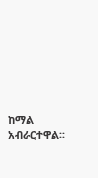ከማል አብራርተዋል፡፡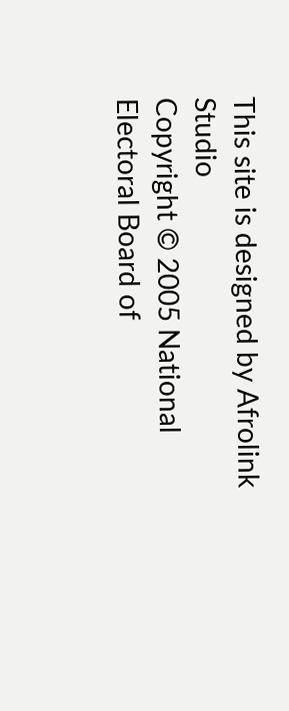This site is designed by Afrolink Studio
Copyright © 2005 National Electoral Board of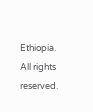Ethiopia. All rights reserved.